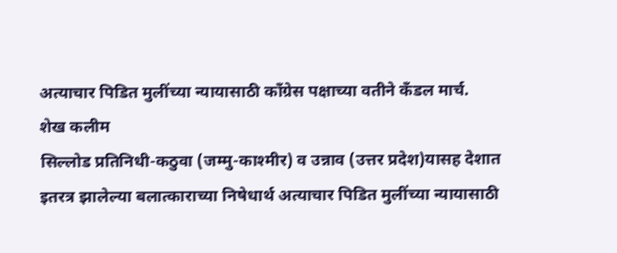अत्याचार पिडित मुलींच्या न्यायासाठी काँग्रेस पक्षाच्या वतीने कँडल मार्च.
शेख कलीम
सिल्लोड प्रतिनिधी-कठुवा (जम्मु-काश्मीर) व उन्नाव (उत्तर प्रदेश)यासह देशात इतरत्र झालेल्या बलात्काराच्या निषेधार्थ अत्याचार पिडित मुलींच्या न्यायासाठी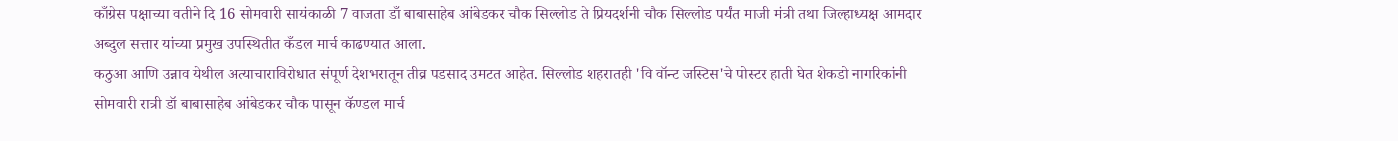काँग्रेस पक्षाच्या वतीने दि 16 सोमवारी सायंकाळी 7 वाजता डाँ बाबासाहेब आंबेडकर चौक सिल्लोड ते प्रियदर्शनी चौक सिल्लोड पर्यंत माजी मंत्री तथा जिल्हाध्यक्ष आमदार अब्दुल सत्तार यांच्या प्रमुख उपस्थितीत कँडल मार्च काढण्यात आला.
कठुआ आणि उन्नाव येथील अत्याचाराविरोधात संपूर्ण देशभरातून तीव्र पडसाद उमटत आहेत. सिल्लोड शहरातही 'वि वॉन्ट जस्टिस'चे पोस्टर हाती घेत शेकडो नागरिकांनी
सोमवारी रात्री डॉ बाबासाहेब आंबेडकर चौक पासून कॅण्डल मार्च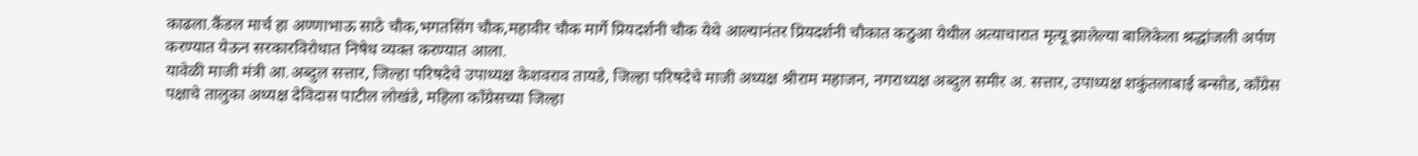काढला.कैंडल मार्च हा अण्णाभाऊ साठे चौक,भगतसिंग चौक,महावीर चौक मार्गे प्रियदर्शनी चौक येथे आल्यानंतर प्रियदर्शनी चौकात कठुआ येथील अत्याचारात मृत्यू झालेल्या बालिकेला श्रद्धांजली अर्पण करण्यात येऊन सरकारविरोधात निषेध व्यक्त करण्यात आला.
यावेळी माजी मंत्री आ.अब्दुल सत्तार, जिल्हा परिषदेचे उपाध्यक्ष केशवराव तायडे, जिल्हा परिषदेचे माजी अध्यक्ष श्रीराम महाजन, नगराध्यक्ष अब्दुल समीर अ. सत्तार, उपाध्यक्ष शकुंतलाबाई बन्सोड, काँग्रेस पक्षाचे तालुका अध्यक्ष देविदास पाटील लोखंडे, महिला काँग्रेसच्या जिल्हा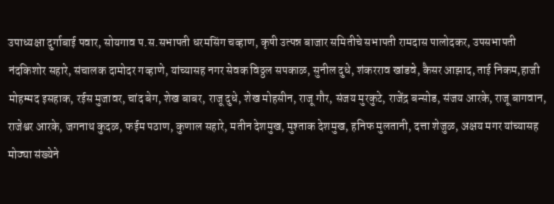उपाध्यक्षा दुर्गाबाई पवार, सोयगाव प.स.सभापती धरमसिंग चव्हाण, कृषी उत्पन्न बाजार समितीचे सभापती रामदास पालोदकर, उपसभापती नंदकिशोर सहारे, संचालक दामोदर गव्हाणे, यांच्यासह नगर सेवक विठ्ठल सपकाळ, सुनील दुधे, शंकरराव खांडवे, कैसर आझाद, ताई निकम,हाजी मोहम्मद इसहाक, रईस मुजावर, चांद बेग, शेख बाबर, राजू दुधे, शेख मोहसीन, राजू गौर, संजय मुरकुटे, राजेंद्र बन्सोड, संजय आरके, राजू बागवान, राजेश्वर आरके, जगनाथ कुदळ, फईम पठाण, कुणाल सहारे, मतीन देशमुख, मुश्ताक देशमुख, हनिफ मुलतानी, दत्ता शेजुळ, अक्षय मगर यांच्यासह मोठ्या संख्येने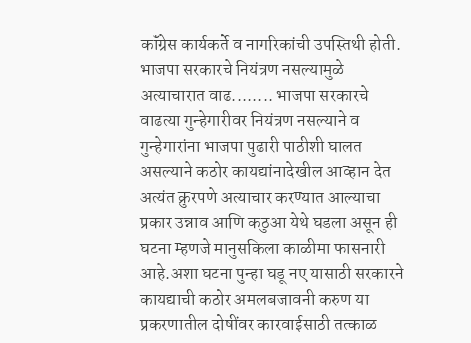कॉंग्रेस कार्यकर्ते व नागरिकांची उपस्तिथी होती.
भाजपा सरकारचे नियंत्रण नसल्यामुळे अत्याचारात वाढ........ भाजपा सरकारचे वाढत्या गुन्हेगारीवर नियंत्रण नसल्याने व गुन्हेगारांना भाजपा पुढारी पाठीशी घालत असल्याने कठोर कायद्यांनादेखील आव्हान देत अत्यंत क्रुरपणे अत्याचार करण्यात आल्याचा प्रकार उन्नाव आणि कठुआ येथे घडला असून ही घटना म्हणजे मानुसकिला काळीमा फासनारी आहे.अशा घटना पुन्हा घडू नए यासाठी सरकारने कायद्याची कठोर अमलबजावनी करुण या प्रकरणातील दोषींवर कारवाईसाठी तत्काळ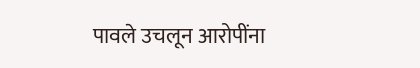पावले उचलून आरोपींना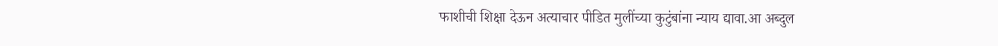फाशीची शिक्षा देऊन अत्याचार पीडित मुलींच्या कुटुंबांना न्याय द्यावा.आ अब्दुल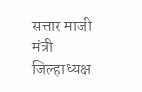सत्तार माजी मंत्री जिल्हाध्यक्ष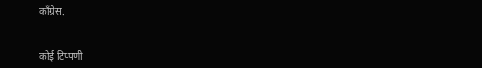काँग्रेस.


कोई टिप्पणी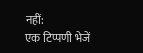नहीं:
एक टिप्पणी भेजें